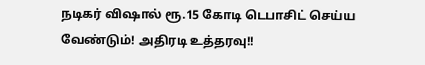நடிகர் விஷால் ரூ.15 கோடி டெபாசிட் செய்ய வேண்டும்! அதிரடி உத்தரவு!!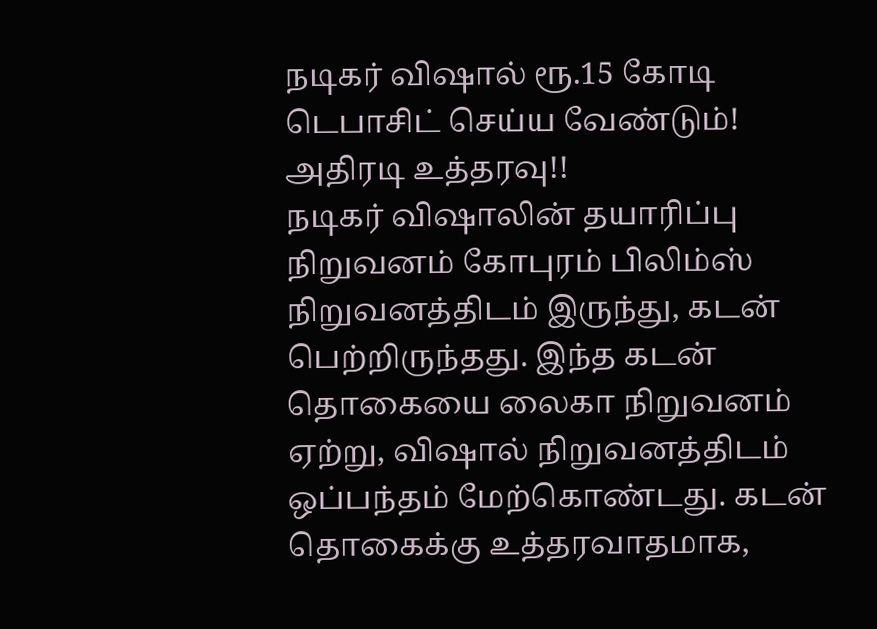நடிகர் விஷால் ரூ.15 கோடி டெபாசிட் செய்ய வேண்டும்! அதிரடி உத்தரவு!!
நடிகர் விஷாலின் தயாரிப்பு நிறுவனம் கோபுரம் பிலிம்ஸ் நிறுவனத்திடம் இருந்து, கடன் பெற்றிருந்தது. இந்த கடன் தொகையை லைகா நிறுவனம் ஏற்று, விஷால் நிறுவனத்திடம் ஒப்பந்தம் மேற்கொண்டது. கடன் தொகைக்கு உத்தரவாதமாக,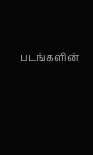படங்களின்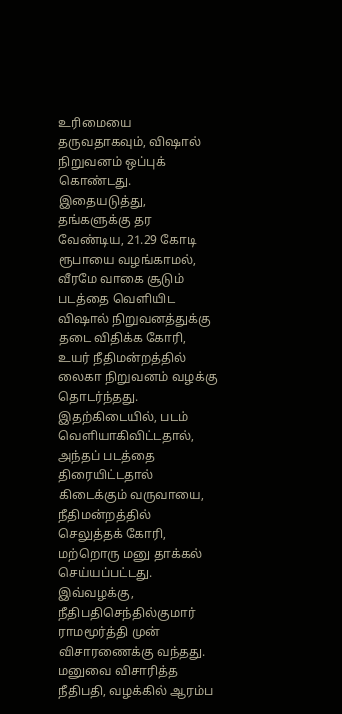உரிமையை தருவதாகவும், விஷால் நிறுவனம் ஒப்புக் கொண்டது.
இதையடுத்து, தங்களுக்கு தர வேண்டிய, 21.29 கோடி ரூபாயை வழங்காமல், வீரமே வாகை சூடும் படத்தை வெளியிட விஷால் நிறுவனத்துக்கு தடை விதிக்க கோரி, உயர் நீதிமன்றத்தில் லைகா நிறுவனம் வழக்கு தொடர்ந்தது.
இதற்கிடையில், படம் வெளியாகிவிட்டதால், அந்தப் படத்தை திரையிட்டதால் கிடைக்கும் வருவாயை, நீதிமன்றத்தில் செலுத்தக் கோரி, மற்றொரு மனு தாக்கல் செய்யப்பட்டது. இவ்வழக்கு, நீதிபதிசெந்தில்குமார் ராமமூர்த்தி முன் விசாரணைக்கு வந்தது.
மனுவை விசாரித்த நீதிபதி, வழக்கில் ஆரம்ப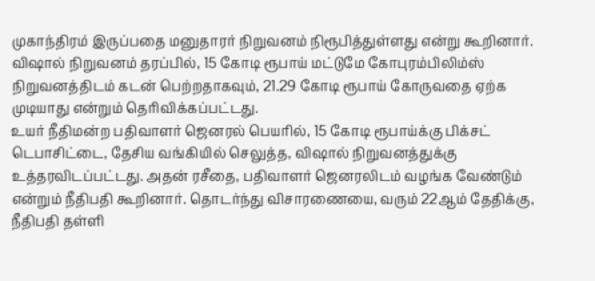முகாந்திரம் இருப்பதை மனுதாரர் நிறுவனம் நிரூபித்துள்ளது என்று கூறினார். விஷால் நிறுவனம் தரப்பில், 15 கோடி ரூபாய் மட்டுமே கோபுரம்பிலிம்ஸ் நிறுவனத்திடம் கடன் பெற்றதாகவும், 21.29 கோடி ரூபாய் கோருவதை ஏற்க முடியாது என்றும் தெரிவிக்கப்பட்டது.
உயர் நீதிமன்ற பதிவாளர் ஜெனரல் பெயரில், 15 கோடி ரூபாய்க்கு பிக்சட் டெபாசிட்டை, தேசிய வங்கியில் செலுத்த, விஷால் நிறுவனத்துக்கு உத்தரவிடப்பட்டது. அதன் ரசீதை, பதிவாளர் ஜெனரலிடம் வழங்க வேண்டும் என்றும் நீதிபதி கூறினார். தொடர்ந்து விசாரணையை, வரும் 22ஆம் தேதிக்கு, நீதிபதி தள்ளி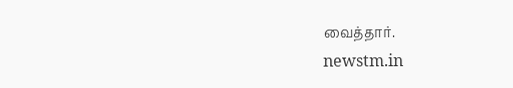வைத்தார்.
newstm.in